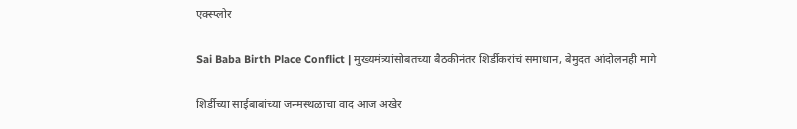एक्स्प्लोर

Sai Baba Birth Place Conflict | मुख्यमंत्र्यांसोबतच्या बैठकीनंतर शिर्डीकरांचं समाधान, बेमुदत आंदोलनही मागे

शिर्डीच्या साईबाबांच्या जन्मस्थळाचा वाद आज अखेर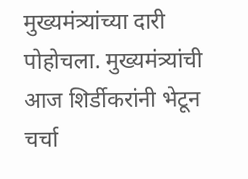मुख्यमंत्र्यांच्या दारी पोहोचला. मुख्यमंत्र्यांची आज शिर्डीकरांनी भेटून चर्चा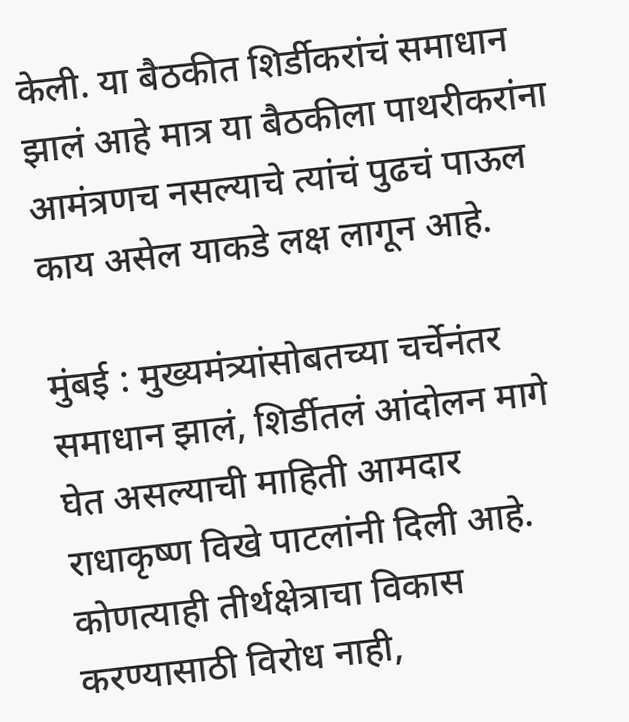केली. या बैठकीत शिर्डीकरांचं समाधान झालं आहे मात्र या बैठकीला पाथरीकरांना आमंत्रणच नसल्याचे त्यांचं पुढचं पाऊल काय असेल याकडे लक्ष लागून आहे.

मुंबई : मुख्यमंत्र्यांसोबतच्या चर्चेनंतर समाधान झालं, शिर्डीतलं आंदोलन मागे घेत असल्याची माहिती आमदार राधाकृष्ण विखे पाटलांनी दिली आहे. कोणत्याही तीर्थक्षेत्राचा विकास करण्यासाठी विरोध नाही,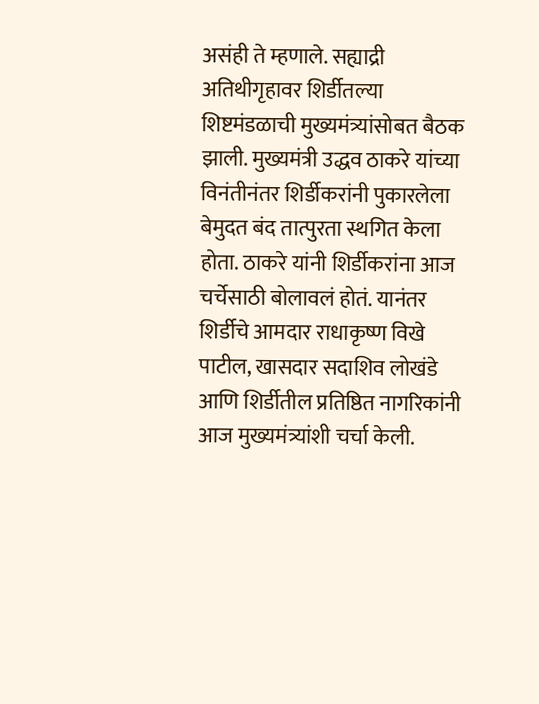असंही ते म्हणाले. सह्याद्री अतिथीगृहावर शिर्डीतल्या शिष्टमंडळाची मुख्यमंत्र्यांसोबत बैठक झाली. मुख्यमंत्री उद्धव ठाकरे यांच्या विनंतीनंतर शिर्डीकरांनी पुकारलेला बेमुदत बंद तात्पुरता स्थगित केला होता. ठाकरे यांनी शिर्डीकरांना आज चर्चेसाठी बोलावलं होतं. यानंतर शिर्डीचे आमदार राधाकृष्ण विखे पाटील, खासदार सदाशिव लोखंडे आणि शिर्डीतील प्रतिष्ठित नागरिकांनी आज मुख्यमंत्र्यांशी चर्चा केली.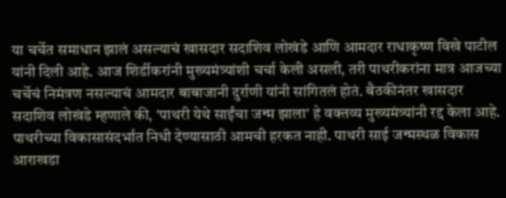या चर्चेत समाधान झालं असल्याचं खासदार सदाशिव लोखंडे आणि आमदार राधाकृष्ण विखे पाटील यांनी दिली आहे. आज शिर्डीकरांनी मुख्यमंत्र्यांशी चर्चा केली असली, तरी पाथरीकरांना मात्र आजच्या चर्चेचं निमंत्रण नसल्याचं आमदार बाबाजानी दुर्राणी यांनी सांगितलं होतं. बैठकीनंतर खासदार सदाशिव लोखंडे म्हणाले की, 'पाथरी येथे साईंचा जन्म झाला' हे वक्तव्य मुख्यमंत्र्यांनी रद्द केला आहे. पाथरीच्या विकासासंदर्भात निधी देण्यासाठी आमची हरकत नाही. पाथरी साई जन्मस्थळ विकास आराखडा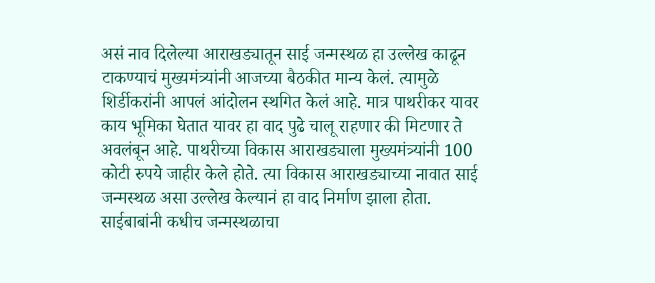असं नाव दिलेल्या आराखड्यातून साई जन्मस्थळ हा उल्लेख काढून टाकण्याचं मुख्यमंत्र्यांनी आजच्या बैठकीत मान्य केलं. त्यामुळे शिर्डीकरांनी आपलं आंदोलन स्थगित केलं आहे. मात्र पाथरीकर यावर काय भूमिका घेतात यावर हा वाद पुढे चालू राहणार की मिटणार ते अवलंबून आहे. पाथरीच्या विकास आराखड्याला मुख्यमंत्र्यांनी 100 कोटी रुपये जाहीर केले होते. त्या विकास आराखड्याच्या नावात साई जन्मस्थळ असा उल्लेख केल्यानं हा वाद निर्माण झाला होता. साईबाबांनी कधीच जन्मस्थळाचा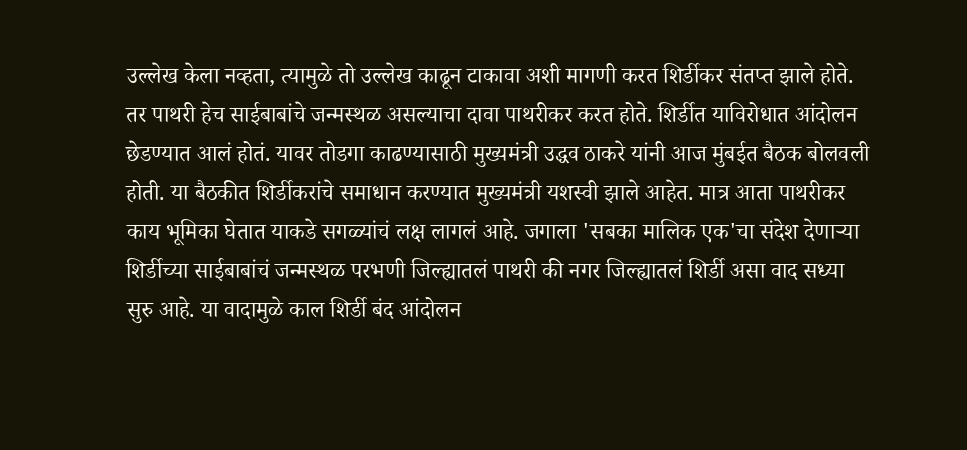उल्लेख केला नव्हता, त्यामुळे तो उल्लेख काढून टाकावा अशी मागणी करत शिर्डीकर संतप्त झाले होते. तर पाथरी हेच साईबाबांचे जन्मस्थळ असल्याचा दावा पाथरीकर करत होते. शिर्डीत याविरोधात आंदोलन छेडण्यात आलं होतं. यावर तोडगा काढण्यासाठी मुख्यमंत्री उद्धव ठाकरे यांनी आज मुंबईत बैठक बोलवली होती. या बैठकीत शिर्डीकरांचे समाधान करण्यात मुख्यमंत्री यशस्वी झाले आहेत. मात्र आता पाथरीकर काय भूमिका घेतात याकडे सगळ्यांचं लक्ष लागलं आहे. जगाला 'सबका मालिक एक'चा संदेश देणाऱ्या शिर्डीच्या साईबाबांचं जन्मस्थळ परभणी जिल्ह्यातलं पाथरी की नगर जिल्ह्यातलं शिर्डी असा वाद सध्या सुरु आहे. या वादामुळे काल शिर्डी बंद आंदोलन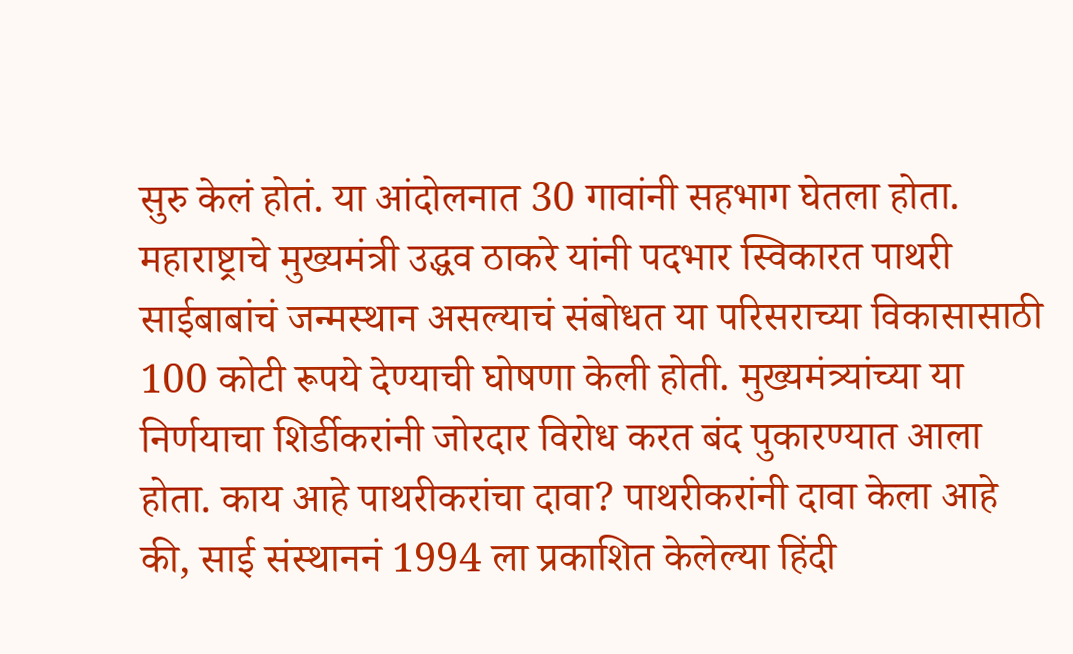सुरु केलं होतं. या आंदोलनात 30 गावांनी सहभाग घेतला होता. महाराष्ट्राचे मुख्यमंत्री उद्धव ठाकरे यांनी पदभार स्विकारत पाथरी साईबाबांचं जन्मस्थान असल्याचं संबोधत या परिसराच्या विकासासाठी 100 कोटी रूपये देण्याची घोषणा केली होती. मुख्यमंत्र्यांच्या या निर्णयाचा शिर्डीकरांनी जोरदार विरोध करत बंद पुकारण्यात आला होता. काय आहे पाथरीकरांचा दावा? पाथरीकरांनी दावा केला आहे की, साई संस्थाननं 1994 ला प्रकाशित केलेल्या हिंदी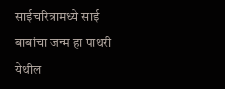साईचरित्रामध्ये साई बाबांचा जन्म हा पाथरी येथील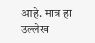आहे. मात्र हा उल्लेख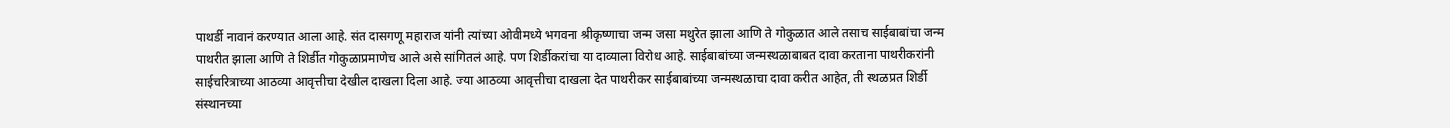पाथर्डी नावानं करण्यात आला आहे. संत दासगणू महाराज यांनी त्यांच्या ओवीमध्ये भगवना श्रीकृष्णाचा जन्म जसा मथुरेत झाला आणि ते गोकुळात आले तसाच साईबाबांचा जन्म पाथरीत झाला आणि ते शिर्डीत गोकुळाप्रमाणेच आले असे सांगितलं आहे. पण शिर्डीकरांचा या दाव्याला विरोध आहे. साईबाबांच्या जन्मस्थळाबाबत दावा करताना पाथरीकरांनी साईचरित्राच्या आठव्या आवृत्तीचा देखील दाखला दिला आहे. ज्या आठव्या आवृत्तीचा दाखला देत पाथरीकर साईबाबांच्या जन्मस्थळाचा दावा करीत आहेत, ती स्थळप्रत शिर्डी संस्थानच्या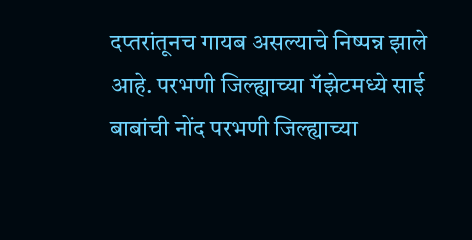दप्तरांतूनच गायब असल्याचे निष्पन्न झाले आहे. परभणी जिल्ह्याच्या गॅझेटमध्ये साई बाबांची नोंद परभणी जिल्ह्याच्या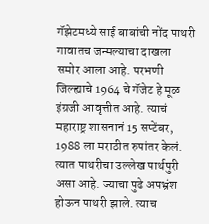गॅझेटमध्ये साई बाबांची नोंद पाथरी गावातच जन्मल्याचा दाखला समोर आला आहे. परभणी जिल्ह्याचे 1964 चे गॅजेट हे मूळ इंग्रजी आवृत्तीत आहे. त्याचं महाराष्ट्र शासनानं 15 सप्टेंबर, 1988 ला मराठीत रुपांतर केलं. त्यात पाथरीचा उल्लेख पार्थपुरी असा आहे. ज्याचा पुढे अपभ्रंश होऊन पाथरी झाले. त्याच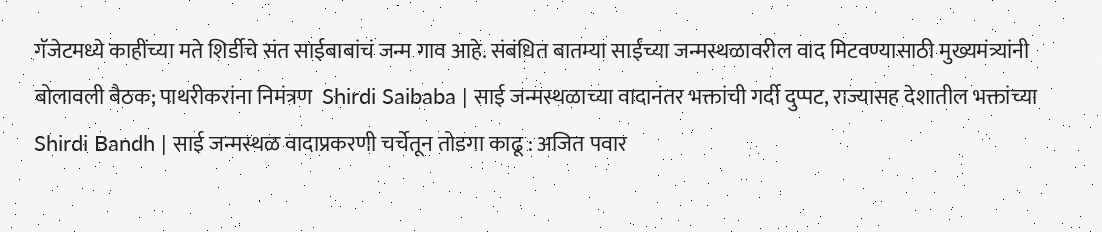गॅजेटमध्ये काहींच्या मते शिर्डीचे संत साईबाबांचं जन्म गाव आहे. संबंधित बातम्या साईंच्या जन्मस्थळावरील वाद मिटवण्यासाठी मुख्यमंत्र्यांनी बोलावली बैठक; पाथरीकरांना निमंत्रण  Shirdi Saibaba | साई जन्मस्थळाच्या वादानंतर भक्तांची गर्दी दुप्पट, राज्यासह देशातील भक्तांच्या  Shirdi Bandh | साई जन्मस्थळ वादाप्रकरणी चर्चेतून तोडगा काढू : अजित पवार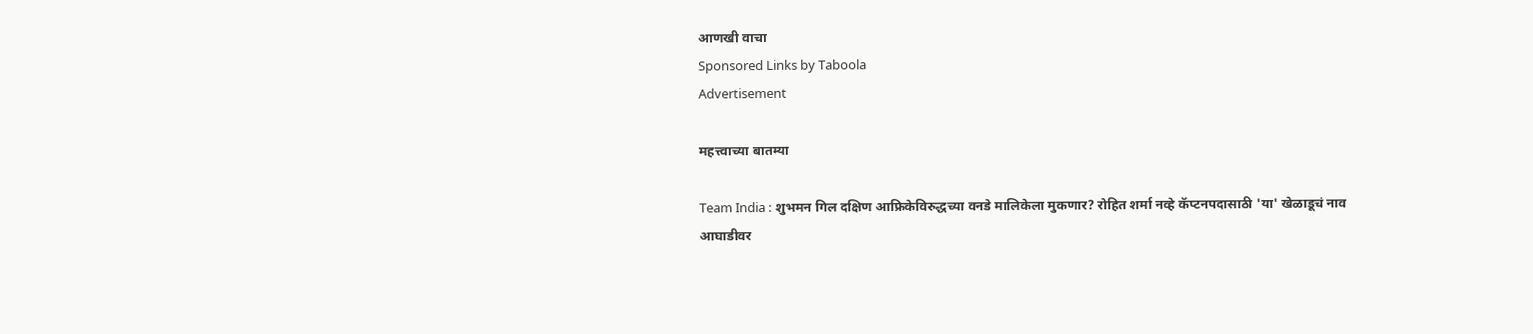आणखी वाचा
Sponsored Links by Taboola
Advertisement

महत्त्वाच्या बातम्या

Team India : शुभमन गिल दक्षिण आफ्रिकेविरुद्धच्या वनडे मालिकेला मुकणार? रोहित शर्मा नव्हे कॅप्टनपदासाठी 'या' खेळाडूचं नाव आघाडीवर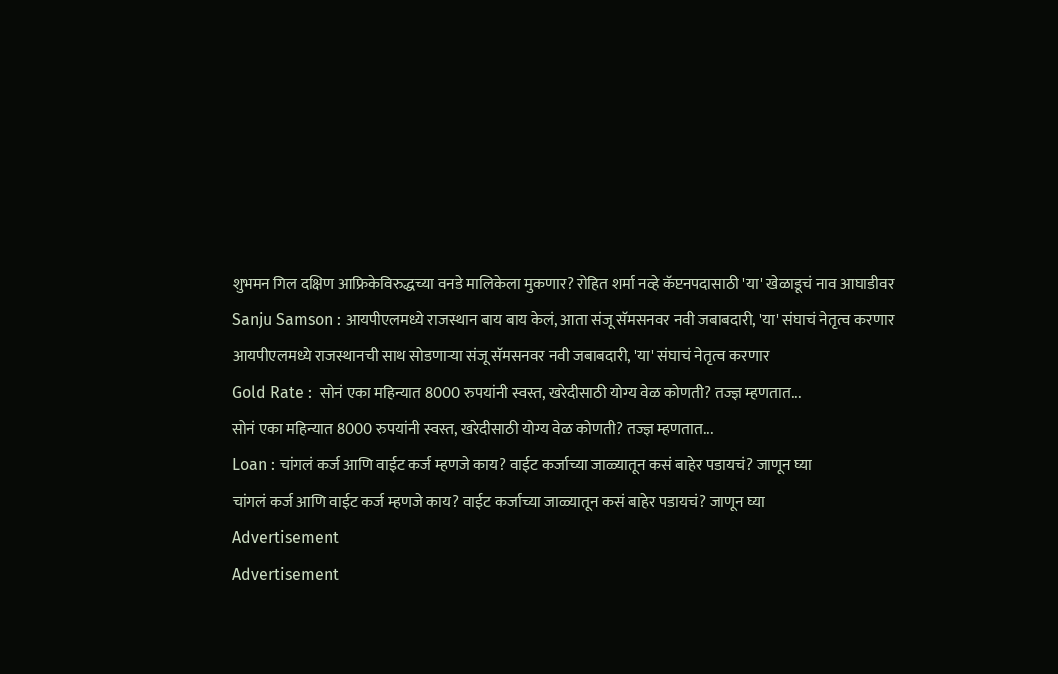शुभमन गिल दक्षिण आफ्रिकेविरुद्धच्या वनडे मालिकेला मुकणार? रोहित शर्मा नव्हे कॅप्टनपदासाठी 'या' खेळाडूचं नाव आघाडीवर
Sanju Samson : आयपीएलमध्ये राजस्थान बाय बाय केलं, आता संजू सॅमसनवर नवी जबाबदारी, 'या' संघाचं नेतृत्व करणार
आयपीएलमध्ये राजस्थानची साथ सोडणाऱ्या संजू सॅमसनवर नवी जबाबदारी, 'या' संघाचं नेतृत्व करणार
Gold Rate :  सोनं एका महिन्यात 8000 रुपयांनी स्वस्त, खरेदीसाठी योग्य वेळ कोणती? तज्ज्ञ म्हणतात...
सोनं एका महिन्यात 8000 रुपयांनी स्वस्त, खरेदीसाठी योग्य वेळ कोणती? तज्ज्ञ म्हणतात...
Loan : चांगलं कर्ज आणि वाईट कर्ज म्हणजे काय? वाईट कर्जाच्या जाळ्यातून कसं बाहेर पडायचं? जाणून घ्या
चांगलं कर्ज आणि वाईट कर्ज म्हणजे काय? वाईट कर्जाच्या जाळ्यातून कसं बाहेर पडायचं? जाणून घ्या
Advertisement
Advertisement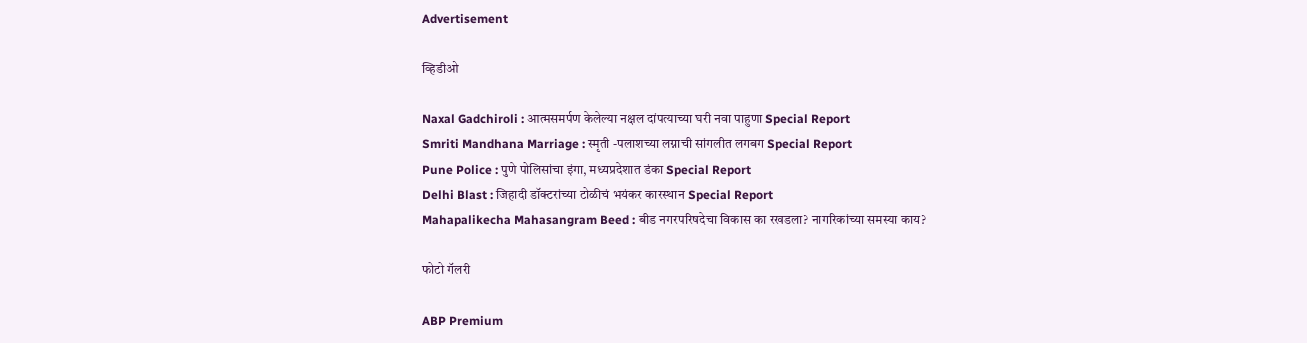Advertisement

व्हिडीओ

Naxal Gadchiroli : आत्मसमर्पण केलेल्या नक्षल दांपत्याच्या घरी नवा पाहुणा Special Report
Smriti Mandhana Marriage : स्मृती -पलाशच्या लग्नाची सांगलीत लगबग Special Report
Pune Police : पुणे पोलिसांचा इंगा, मध्यप्रदेशात डंका Special Report
Delhi Blast : जिहादी डॉक्टरांच्या टोळीचं भयंकर कारस्थान Special Report
Mahapalikecha Mahasangram Beed : बीड नगरपरिषदेचा विकास का रखडला? नागरिकांच्या समस्या काय?

फोटो गॅलरी

ABP Premium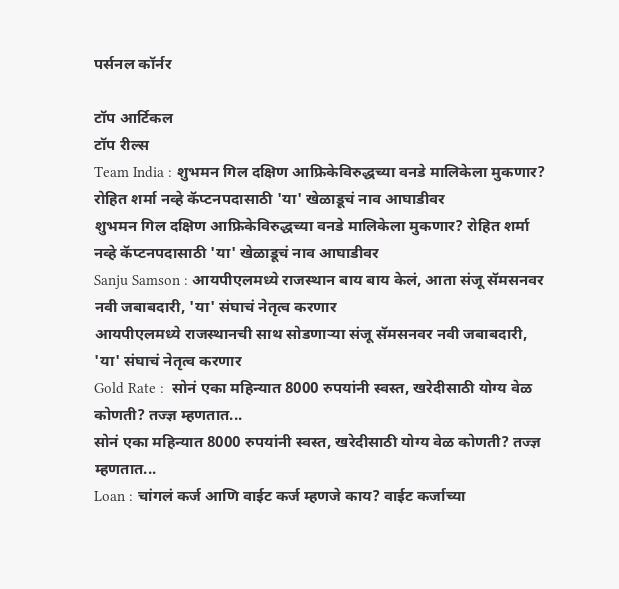पर्सनल कॉर्नर

टॉप आर्टिकल
टॉप रील्स
Team India : शुभमन गिल दक्षिण आफ्रिकेविरुद्धच्या वनडे मालिकेला मुकणार? रोहित शर्मा नव्हे कॅप्टनपदासाठी 'या' खेळाडूचं नाव आघाडीवर
शुभमन गिल दक्षिण आफ्रिकेविरुद्धच्या वनडे मालिकेला मुकणार? रोहित शर्मा नव्हे कॅप्टनपदासाठी 'या' खेळाडूचं नाव आघाडीवर
Sanju Samson : आयपीएलमध्ये राजस्थान बाय बाय केलं, आता संजू सॅमसनवर नवी जबाबदारी, 'या' संघाचं नेतृत्व करणार
आयपीएलमध्ये राजस्थानची साथ सोडणाऱ्या संजू सॅमसनवर नवी जबाबदारी, 'या' संघाचं नेतृत्व करणार
Gold Rate :  सोनं एका महिन्यात 8000 रुपयांनी स्वस्त, खरेदीसाठी योग्य वेळ कोणती? तज्ज्ञ म्हणतात...
सोनं एका महिन्यात 8000 रुपयांनी स्वस्त, खरेदीसाठी योग्य वेळ कोणती? तज्ज्ञ म्हणतात...
Loan : चांगलं कर्ज आणि वाईट कर्ज म्हणजे काय? वाईट कर्जाच्या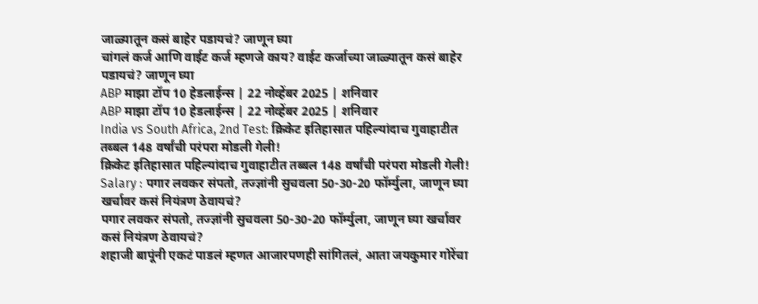जाळ्यातून कसं बाहेर पडायचं? जाणून घ्या
चांगलं कर्ज आणि वाईट कर्ज म्हणजे काय? वाईट कर्जाच्या जाळ्यातून कसं बाहेर पडायचं? जाणून घ्या
ABP माझा टॉप 10 हेडलाईन्स | 22 नोव्हेंबर 2025 | शनिवार
ABP माझा टॉप 10 हेडलाईन्स | 22 नोव्हेंबर 2025 | शनिवार
India vs South Africa, 2nd Test: क्रिकेट इतिहासात पहिल्यांदाच गुवाहाटीत तब्बल 148 वर्षांची परंपरा मोडली गेली!
क्रिकेट इतिहासात पहिल्यांदाच गुवाहाटीत तब्बल 148 वर्षांची परंपरा मोडली गेली!
Salary : पगार लवकर संपतो, तज्ज्ञांनी सुचवला 50-30-20 फॉर्म्युला, जाणून घ्या खर्चावर कसं नियंत्रण ठेवायचं?
पगार लवकर संपतो, तज्ज्ञांनी सुचवला 50-30-20 फॉर्म्युला, जाणून घ्या खर्चावर कसं नियंत्रण ठेवायचं?
शहाजी बापूंनी एकटं पाडलं म्हणत आजारपणही सांगितलं, आता जयकुमार गोरेंचा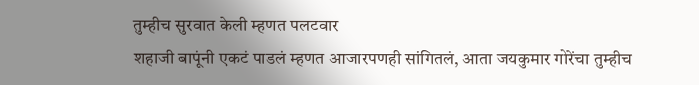तुम्हीच सुरवात केली म्हणत पलटवार
शहाजी बापूंनी एकटं पाडलं म्हणत आजारपणही सांगितलं, आता जयकुमार गोरेंचा तुम्हीच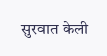सुरवात केली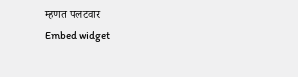म्हणत पलटवार
Embed widget